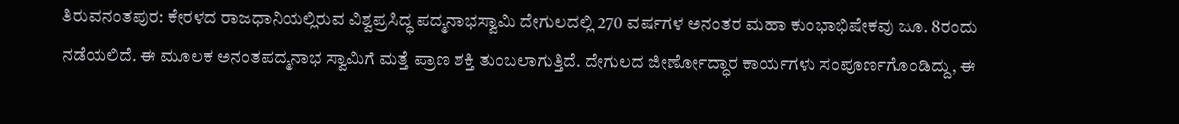ತಿರುವನಂತಪುರ: ಕೇರಳದ ರಾಜಧಾನಿಯಲ್ಲಿರುವ ವಿಶ್ವಪ್ರಸಿದ್ಧ ಪದ್ಮನಾಭಸ್ವಾಮಿ ದೇಗುಲದಲ್ಲಿ 270 ವರ್ಷಗಳ ಅನಂತರ ಮಹಾ ಕುಂಭಾಭಿಷೇಕವು ಜೂ. 8ರಂದು ನಡೆಯಲಿದೆ. ಈ ಮೂಲಕ ಅನಂತಪದ್ಮನಾಭ ಸ್ವಾಮಿಗೆ ಮತ್ತೆ ಪ್ರಾಣ ಶಕ್ತಿ ತುಂಬಲಾಗುತ್ತಿದೆ. ದೇಗುಲದ ಜೀರ್ಣೋದ್ಧಾರ ಕಾರ್ಯಗಳು ಸಂಪೂರ್ಣಗೊಂಡಿದ್ದು, ಈ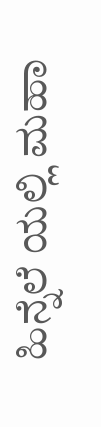ಹಿನ್ನೆಲೆ ಯಲ್ಲಿ ಮಹಾ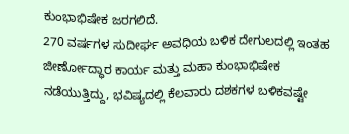ಕುಂಭಾಭಿಷೇಕ ಜರಗಲಿದೆ.
270 ವರ್ಷಗಳ ಸುದೀರ್ಘ ಅವಧಿಯ ಬಳಿಕ ದೇಗುಲದಲ್ಲಿ ಇಂತಹ ಜೀರ್ಣೋದ್ಧಾರ ಕಾರ್ಯ ಮತ್ತು ಮಹಾ ಕುಂಭಾಭಿಷೇಕ ನಡೆಯುತ್ತಿದ್ದು, ಭವಿಷ್ಯದಲ್ಲಿ ಕೆಲವಾರು ದಶಕಗಳ ಬಳಿಕವಷ್ಟೇ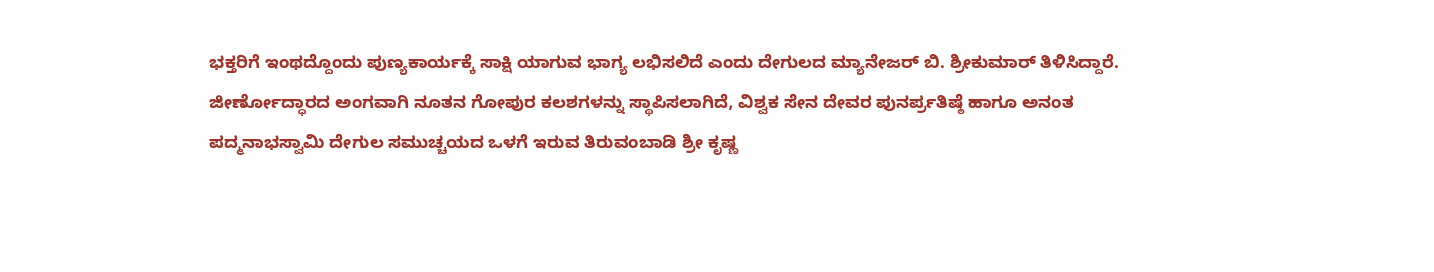ಭಕ್ತರಿಗೆ ಇಂಥದ್ದೊಂದು ಪುಣ್ಯಕಾರ್ಯಕ್ಕೆ ಸಾಕ್ಷಿ ಯಾಗುವ ಭಾಗ್ಯ ಲಭಿಸಲಿದೆ ಎಂದು ದೇಗುಲದ ಮ್ಯಾನೇಜರ್ ಬಿ. ಶ್ರೀಕುಮಾರ್ ತಿಳಿಸಿದ್ದಾರೆ.
ಜೀರ್ಣೋದ್ಧಾರದ ಅಂಗವಾಗಿ ನೂತನ ಗೋಪುರ ಕಲಶಗಳನ್ನು ಸ್ಥಾಪಿಸಲಾಗಿದೆ, ವಿಶ್ವಕ ಸೇನ ದೇವರ ಪುನರ್ಪ್ರತಿಷ್ಠೆ ಹಾಗೂ ಅನಂತ ಪದ್ಮನಾಭಸ್ವಾಮಿ ದೇಗುಲ ಸಮುಚ್ಚಯದ ಒಳಗೆ ಇರುವ ತಿರುವಂಬಾಡಿ ಶ್ರೀ ಕೃಷ್ಣ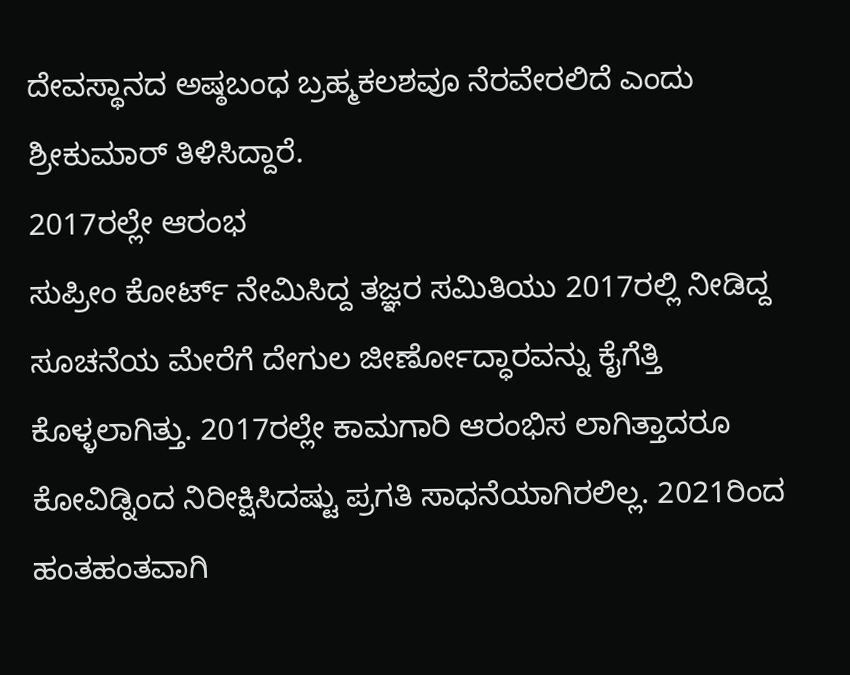ದೇವಸ್ಥಾನದ ಅಷ್ಠಬಂಧ ಬ್ರಹ್ಮಕಲಶವೂ ನೆರವೇರಲಿದೆ ಎಂದು ಶ್ರೀಕುಮಾರ್ ತಿಳಿಸಿದ್ದಾರೆ.
2017ರಲ್ಲೇ ಆರಂಭ
ಸುಪ್ರೀಂ ಕೋರ್ಟ್ ನೇಮಿಸಿದ್ದ ತಜ್ಞರ ಸಮಿತಿಯು 2017ರಲ್ಲಿ ನೀಡಿದ್ದ ಸೂಚನೆಯ ಮೇರೆಗೆ ದೇಗುಲ ಜೀರ್ಣೋದ್ಧಾರವನ್ನು ಕೈಗೆತ್ತಿ ಕೊಳ್ಳಲಾಗಿತ್ತು. 2017ರಲ್ಲೇ ಕಾಮಗಾರಿ ಆರಂಭಿಸ ಲಾಗಿತ್ತಾದರೂ ಕೋವಿಡ್ನಿಂದ ನಿರೀಕ್ಷಿಸಿದಷ್ಟು ಪ್ರಗತಿ ಸಾಧನೆಯಾಗಿರಲಿಲ್ಲ. 2021ರಿಂದ ಹಂತಹಂತವಾಗಿ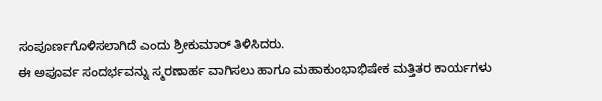ಸಂಪೂರ್ಣಗೊಳಿಸಲಾಗಿದೆ ಎಂದು ಶ್ರೀಕುಮಾರ್ ತಿಳಿಸಿದರು.
ಈ ಅಪೂರ್ವ ಸಂದರ್ಭವನ್ನು ಸ್ಮರಣಾರ್ಹ ವಾಗಿಸಲು ಹಾಗೂ ಮಹಾಕುಂಭಾಭಿಷೇಕ ಮತ್ತಿತರ ಕಾರ್ಯಗಳು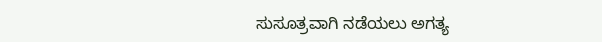ಸುಸೂತ್ರವಾಗಿ ನಡೆಯಲು ಅಗತ್ಯ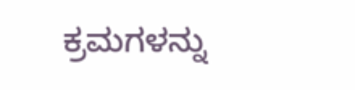ಕ್ರಮಗಳನ್ನು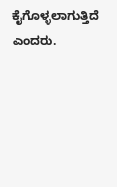ಕೈಗೊಳ್ಳಲಾಗುತ್ತಿದೆ ಎಂದರು.